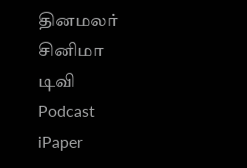தினமலர்
சினிமா
டிவி
Podcast
iPaper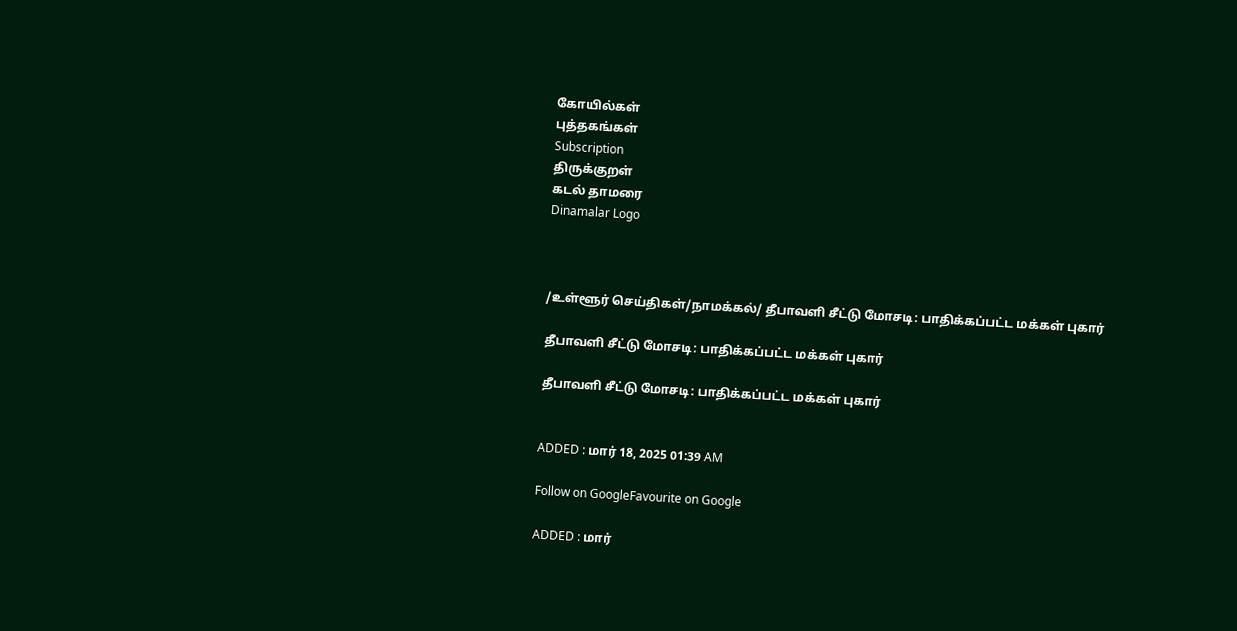கோயில்கள்
புத்தகங்கள்
Subscription
திருக்குறள்
கடல் தாமரை
Dinamalar Logo



/உள்ளூர் செய்திகள்/நாமக்கல்/ தீபாவளி சீட்டு மோசடி: பாதிக்கப்பட்ட மக்கள் புகார்

தீபாவளி சீட்டு மோசடி: பாதிக்கப்பட்ட மக்கள் புகார்

தீபாவளி சீட்டு மோசடி: பாதிக்கப்பட்ட மக்கள் புகார்


ADDED : மார் 18, 2025 01:39 AM

Follow on GoogleFavourite on Google

ADDED : மார்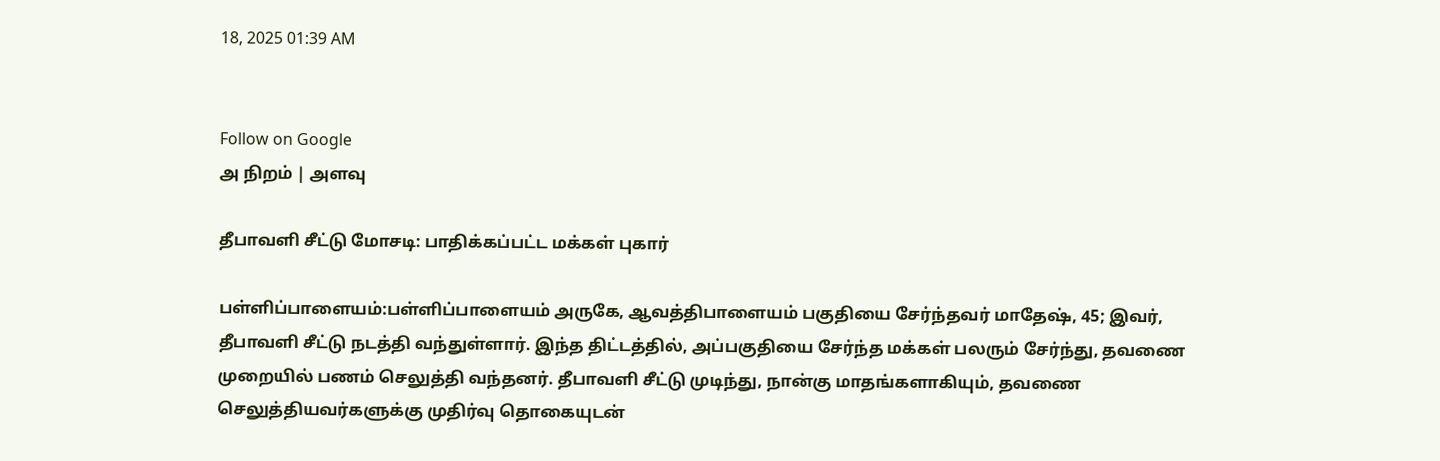18, 2025 01:39 AM


Follow on Google
அ நிறம் | அளவு

தீபாவளி சீட்டு மோசடி: பாதிக்கப்பட்ட மக்கள் புகார்

பள்ளிப்பாளையம்:பள்ளிப்பாளையம் அருகே, ஆவத்திபாளையம் பகுதியை சேர்ந்தவர் மாதேஷ், 45; இவர், தீபாவளி சீட்டு நடத்தி வந்துள்ளார். இந்த திட்டத்தில், அப்பகுதியை சேர்ந்த மக்கள் பலரும் சேர்ந்து, தவணை முறையில் பணம் செலுத்தி வந்தனர். தீபாவளி சீட்டு முடிந்து, நான்கு மாதங்களாகியும், தவணை செலுத்தியவர்களுக்கு முதிர்வு தொகையுடன்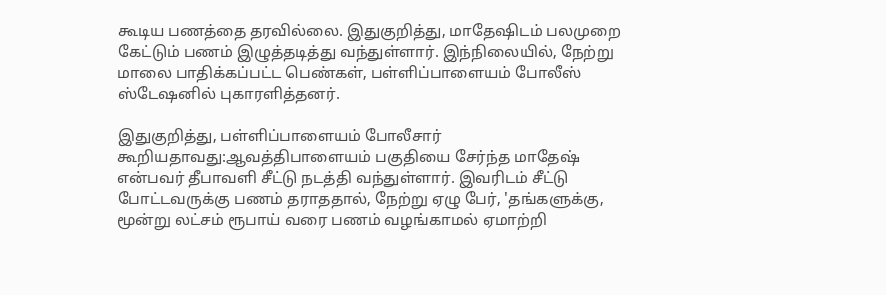கூடிய பணத்தை தரவில்லை. இதுகுறித்து, மாதேஷிடம் பலமுறை கேட்டும் பணம் இழுத்தடித்து வந்துள்ளார். இந்நிலையில், நேற்று மாலை பாதிக்கப்பட்ட பெண்கள், பள்ளிப்பாளையம் போலீஸ் ஸ்டேஷனில் புகாரளித்தனர்.

இதுகுறித்து, பள்ளிப்பாளையம் போலீசார் கூறியதாவது:ஆவத்திபாளையம் பகுதியை சேர்ந்த மாதேஷ் என்பவர் தீபாவளி சீட்டு நடத்தி வந்துள்ளார். இவரிடம் சீட்டு போட்டவருக்கு பணம் தராததால், நேற்று ஏழு பேர், 'தங்களுக்கு, மூன்று லட்சம் ரூபாய் வரை பணம் வழங்காமல் ஏமாற்றி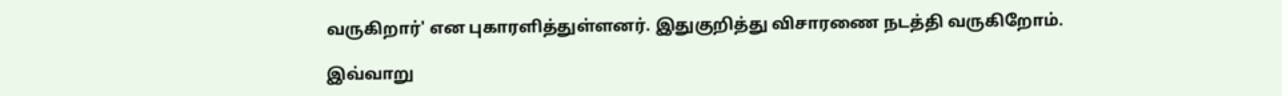வருகிறார்' என புகாரளித்துள்ளனர். இதுகுறித்து விசாரணை நடத்தி வருகிறோம்.

இவ்வாறு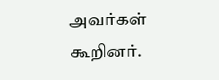அவர்கள் கூறினர்.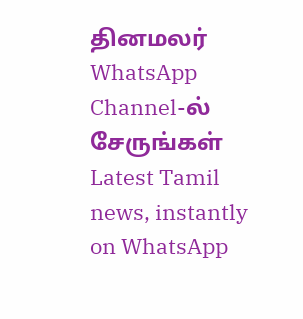தினமலர் WhatsApp Channel-ல் சேருங்கள்
Latest Tamil news, instantly on WhatsApp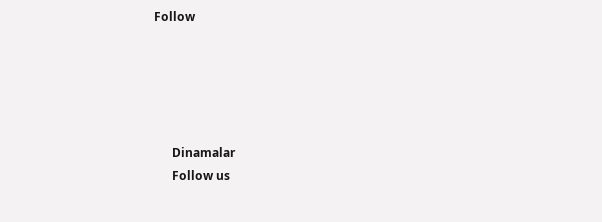Follow





      Dinamalar
      Follow us